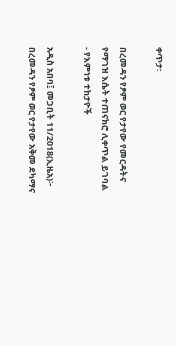ቀጥታ፡

በረመዳን የፆም ወር የታየው የመርዳትና የማገዝ እሴት ተጠናክሮ ሊቀጥል ይገባል - የእምነቱ ተከታዮች

አዲስ አበባ፤ መጋቢት 11/2018(ኢዜአ)፦ በረመዳን የፆም ወር የታየው አቅመ ደካማና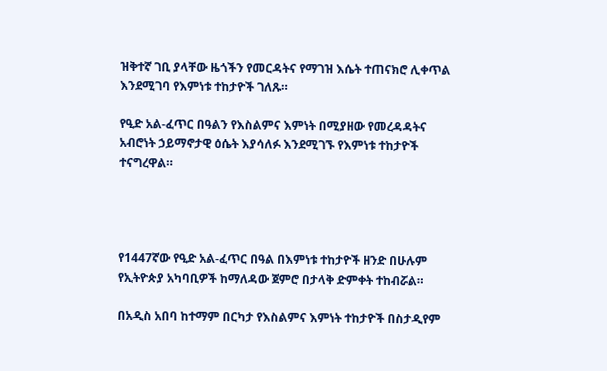ዝቅተኛ ገቢ ያላቸው ዜጎችን የመርዳትና የማገዝ እሴት ተጠናክሮ ሊቀጥል እንደሚገባ የእምነቱ ተከታዮች ገለጹ።

የዒድ አል-ፈጥር በዓልን የእስልምና እምነት በሚያዘው የመረዳዳትና አብሮነት ኃይማኖታዊ ዕሴት እያሳለፉ እንደሚገኙ የእምነቱ ተከታዮች ተናግረዋል።




የ1447ኛው የዒድ አል-ፈጥር በዓል በእምነቱ ተከታዮች ዘንድ በሁሉም የኢትዮጵያ አካባቢዎች ከማለዳው ጀምሮ በታላቅ ድምቀት ተከብሯል።

በአዲስ አበባ ከተማም በርካታ የእስልምና እምነት ተከታዮች በስታዲየም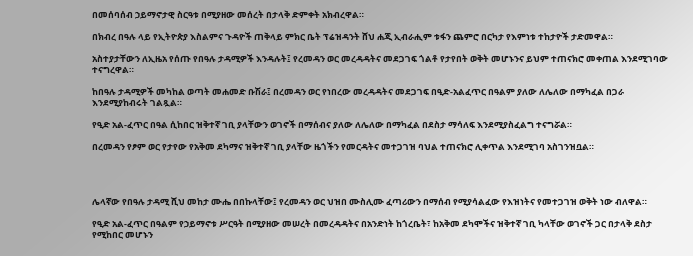በመሰባሰብ ኃይማኖታዊ ስርዓቱ በሚያዘው መሰረት በታላቅ ድምቀት አክብረዋል።

በክብረ በዓሉ ላይ የኢትዮጵያ እስልምና ጉዳዮች ጠቅላይ ምክር ቤት ፕሬዝዳንት ሸህ ሐጂ ኢብራሒም ቱፋን ጨምሮ በርካታ የእምነቱ ተከታዮች ታድመዋል።

አስተያታቸውን ለኢዜአ የሰጡ የበዓሉ ታዳሚዎች እንዳሉት፤ የረመዳን ወር መረዳዳትና መደጋገፍ ጎልቶ የታየበት ወቅት መሆኑንና ይህም ተጠናክሮ መቀጠል እንደሚገባው ተናግረዋል።

ከበዓሉ ታዳሚዎች መካከል ወጣት መሐመድ ቡሽራ፤ በረመዳን ወር የነበረው መረዳዳትና መደጋገፍ በዒድ-አልፈጥር በዓልም ያለው ለሌለው በማካፈል በጋራ እንደሚያከብሩት ገልጿል።

የዒድ አል-ፈጥር በዓል ሲከበር ዝቅተኛ ገቢ ያላቸውን ወገኖች በማሰብና ያለው ለሌለው በማካፈል በደስታ ማሳለፍ እንደሚያስፈልግ ተናግሯል።

በረመዳን የፆም ወር የታየው የአቅመ ደካማና ዝቅተኛ ገቢ ያላቸው ዜጎችን የመርዳትና መተጋገዝ ባህል ተጠናክሮ ሊቀጥል እንደሚገባ አስገንዝቧል።




ሌላኛው የበዓሉ ታዳሚ ሺህ መከታ ሙሔ በበኩላቸው፤ የረመዳን ወር ህዝበ ሙስሊሙ ፈጣሪውን በማሰብ የሚያሳልፈው የእዝነትና የመተጋገዝ ወቅት ነው ብለዋል።

የዒድ አል-ፈጥር በዓልም የኃይማኖቱ ሥርዓት በሚያዘው መሠረት በመረዳዳትና በአንድነት ከጎረቤት፣ ከአቅመ ደካሞችና ዝቅተኛ ገቢ ካላቸው ወገኖች ጋር በታላቅ ደስታ የሚከበር መሆኑን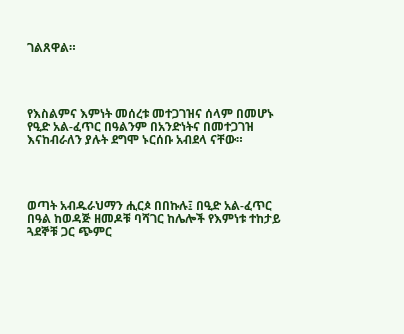ገልጸዋል።




የእስልምና እምነት መሰረቱ መተጋገዝና ሰላም በመሆኑ የዒድ አል-ፈጥር በዓልንም በአንድነትና በመተጋገዝ እናከብራለን ያሉት ደግሞ ኑርሰቡ አብደላ ናቸው።




ወጣት አብዱራህማን ሒርጶ በበኩሉ፤ በዒድ አል-ፈጥር በዓል ከወዳጅ ዘመዶቹ ባሻገር ከሌሎች የእምነቱ ተከታይ ጓደኞቹ ጋር ጭምር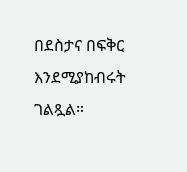በደስታና በፍቅር እንደሚያከብሩት ገልጿል።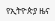የኢትዮጵያ ዜና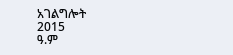አገልግሎት
2015
ዓ.ም